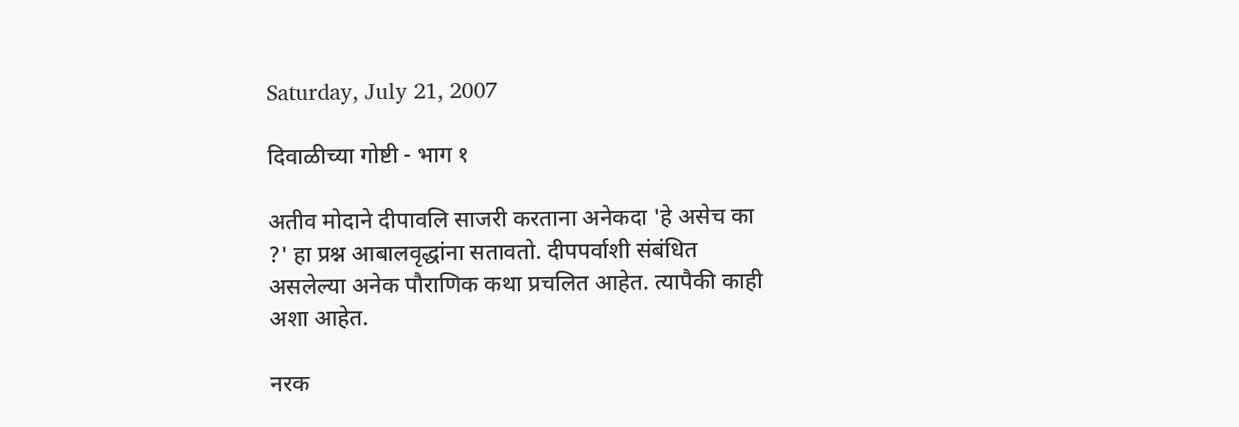Saturday, July 21, 2007

दिवाळीच्या गोष्टी - भाग १

अतीव मोदाने दीपावलि साजरी करताना अनेकदा 'हे असेच का ?' हा प्रश्न आबालवृद्धांना सतावतो. दीपपर्वाशी संबंधित असलेल्या अनेक पौराणिक कथा प्रचलित आहेत. त्यापैकी काही अशा आहेत.

नरक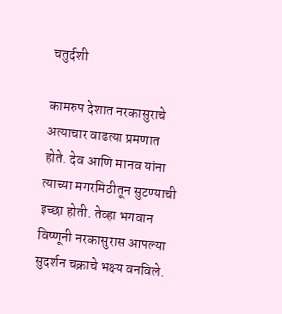चतुर्दशी

कामरुप देशात नरकासुराचे अत्याचार वाढत्या प्रमणात होते. देव आणि मानव यांना त्याच्या मगरमिठीतून सुटण्याची इच्छा होती. तेव्हा भगवान विष्णूनी नरकासुरास आपल्या सुदर्शन चक्राचे भक्ष्य वनविले.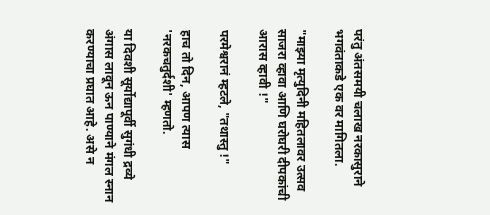परंतु अंतसमयी चलाख नरकासुराने भगवंताकडे एक वर मागितला.

"माझ्या मृत्युदिनी महितलावर उत्सव साजरा व्हावा आणि घरोघरी दीपकांची आरास व्हावी !"

परमेश्वरानं म्हटले, "तथास्तु !"

हाच तो दिन, आपण त्यास 'नरकचतुर्दशी' म्हणतो.

या दिवशी सूर्योद्यापूर्वी सुगंधी द्रव्ये अंगास लावून ऊन पाण्याने मंगल स्नान करण्याचा प्रघात आहे. असे न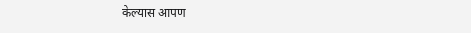केल्यास आपण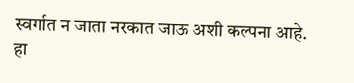स्वर्गात न जाता नरकात जाऊ अशी कल्पना आहे. हा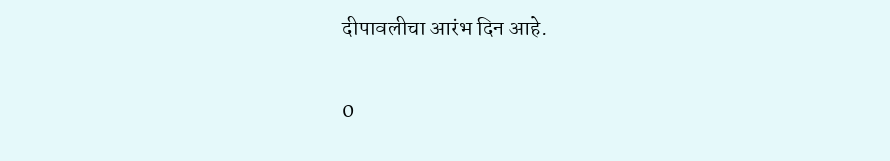दीपावलीचा आरंभ दिन आहे.

0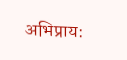अभिप्राय: